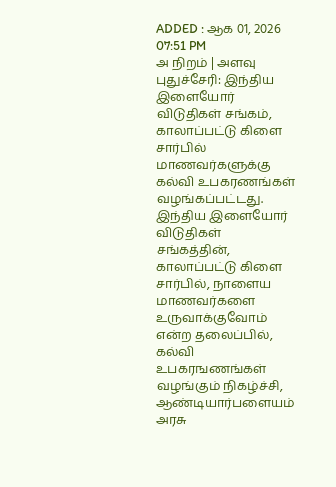ADDED : ஆக 01, 2026 07:51 PM
அ நிறம் | அளவு
புதுச்சேரி: இந்திய இளையோர் விடுதிகள் சங்கம், காலாப்பட்டு கிளை சார்பில் மாணவர்களுக்கு கல்வி உபகரணங்கள் வழங்கப்பட்டது.
இந்திய இளையோர் விடுதிகள் சங்கத்தின், காலாப்பட்டு கிளை சார்பில், நாளைய மாணவர்களை உருவாக்குவோம் என்ற தலைப்பில், கல்வி உபகரஙணங்கள் வழங்கும் நிகழ்ச்சி, ஆண்டியார்பளையம் அரசு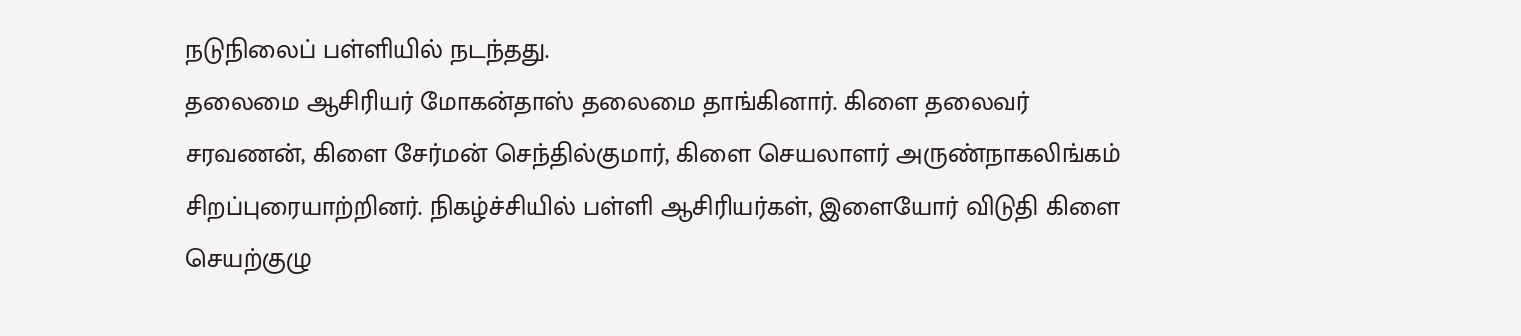நடுநிலைப் பள்ளியில் நடந்தது.
தலைமை ஆசிரியர் மோகன்தாஸ் தலைமை தாங்கினார். கிளை தலைவர் சரவணன், கிளை சேர்மன் செந்தில்குமார், கிளை செயலாளர் அருண்நாகலிங்கம் சிறப்புரையாற்றினர். நிகழ்ச்சியில் பள்ளி ஆசிரியர்கள், இளையோர் விடுதி கிளை செயற்குழு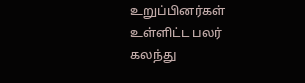உறுப்பினர்கள் உள்ளிட்ட பலர் கலந்து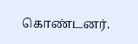கொண்டனர்.